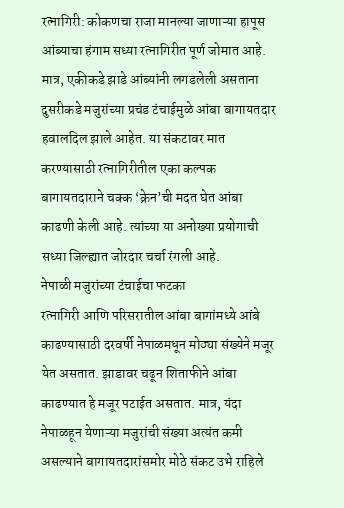रत्नागिरी: कोकणचा राजा मानल्या जाणाऱ्या हापूस आंब्याचा हंगाम सध्या रत्नागिरीत पूर्ण जोमात आहे. मात्र, एकीकडे झाडे आंब्यांनी लगडलेली असताना दुसरीकडे मजुरांच्या प्रचंड टंचाईमुळे आंबा बागायतदार हवालदिल झाले आहेत. या संकटावर मात करण्यासाठी रत्नागिरीतील एका कल्पक बागायतदाराने चक्क ‘क्रेन’ची मदत घेत आंबा काढणी केली आहे. त्यांच्या या अनोख्या प्रयोगाची सध्या जिल्ह्यात जोरदार चर्चा रंगली आहे.
नेपाळी मजुरांच्या टंचाईचा फटका
रत्नागिरी आणि परिसरातील आंबा बागांमध्ये आंबे काढण्यासाठी दरवर्षी नेपाळमधून मोठ्या संख्येने मजूर येत असतात. झाडावर चढून शिताफीने आंबा काढण्यात हे मजूर पटाईत असतात. मात्र, यंदा नेपाळहून येणाऱ्या मजुरांची संख्या अत्यंत कमी असल्याने बागायतदारांसमोर मोठे संकट उभे राहिले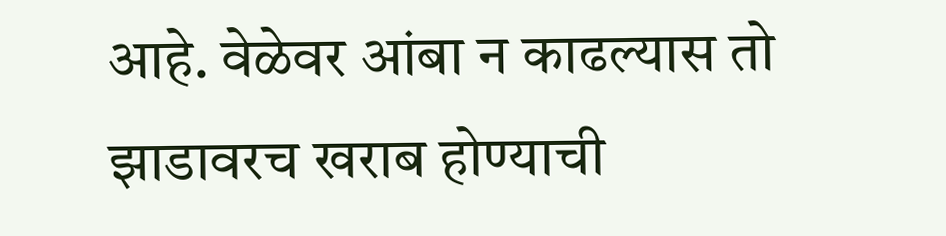आहे. वेळेवर आंबा न काढल्यास तो झाडावरच खराब होण्याची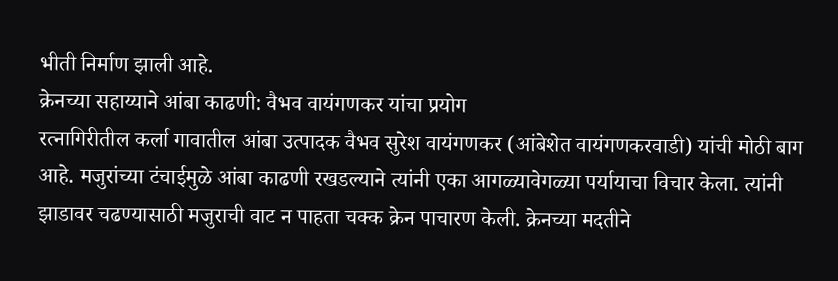भीती निर्माण झाली आहे.
क्रेनच्या सहाय्याने आंबा काढणी: वैभव वायंगणकर यांचा प्रयोग
रत्नागिरीतील कर्ला गावातील आंबा उत्पादक वैभव सुरेश वायंगणकर (आंबेशेत वायंगणकरवाडी) यांची मोठी बाग आहे. मजुरांच्या टंचाईमुळे आंबा काढणी रखडल्याने त्यांनी एका आगळ्यावेगळ्या पर्यायाचा विचार केला. त्यांनी झाडावर चढण्यासाठी मजुराची वाट न पाहता चक्क क्रेन पाचारण केली. क्रेनच्या मदतीने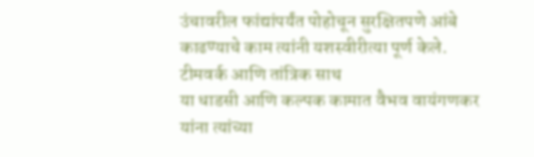उंचावरील फांद्यांपर्यंत पोहोचून सुरक्षितपणे आंबे काढण्याचे काम त्यांनी यशस्वीरीत्या पूर्ण केले.
टीमवर्क आणि तांत्रिक साथ
या धाडसी आणि कल्पक कामात वैभव वायंगणकर यांना त्यांच्या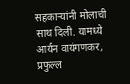सहकाऱ्यांनी मोलाची साथ दिली. यामध्ये आर्यन वायंगणकर, प्रफुल्ल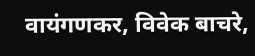वायंगणकर, विवेक बाचरे,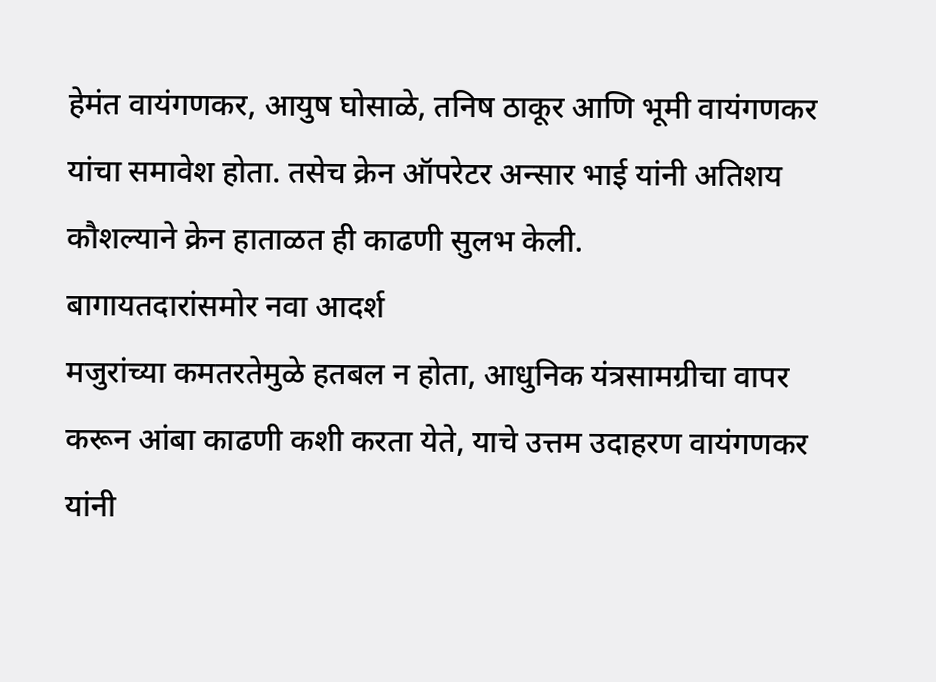हेमंत वायंगणकर, आयुष घोसाळे, तनिष ठाकूर आणि भूमी वायंगणकर यांचा समावेश होता. तसेच क्रेन ऑपरेटर अन्सार भाई यांनी अतिशय कौशल्याने क्रेन हाताळत ही काढणी सुलभ केली.
बागायतदारांसमोर नवा आदर्श
मजुरांच्या कमतरतेमुळे हतबल न होता, आधुनिक यंत्रसामग्रीचा वापर करून आंबा काढणी कशी करता येते, याचे उत्तम उदाहरण वायंगणकर यांनी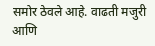समोर ठेवले आहे. वाढती मजुरी आणि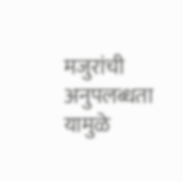मजुरांची अनुपलब्धता यामुळे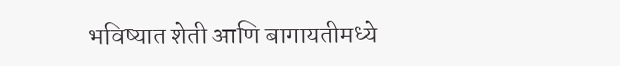भविष्यात शेती आणि बागायतीमध्ये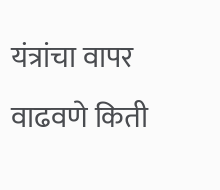यंत्रांचा वापर वाढवणे किती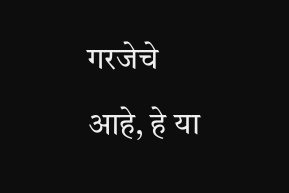गरजेचे आहे, हे या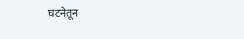घटनेतून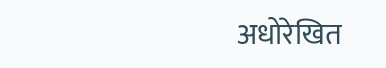अधोरेखित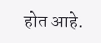होत आहे.